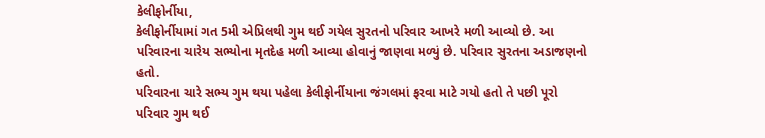કેલીફોર્નીયા,
કેલીફોર્નીયામાં ગત 5મી એપ્રિલથી ગુમ થઈ ગયેલ સુરતનો પરિવાર આખરે મળી આવ્યો છે. આ પરિવારના ચારેય સભ્યોના મૃતદેહ મળી આવ્યા હોવાનું જાણવા મળ્યું છે. પરિવાર સુરતના અડાજણનો હતો.
પરિવારના ચારે સભ્ય ગુમ થયા પહેલા કેલીફોર્નીયાના જંગલમાં ફરવા માટે ગયો હતો તે પછી પૂરો પરિવાર ગુમ થઈ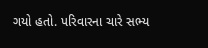ગયો હતો. પરિવારના ચારે સભ્ય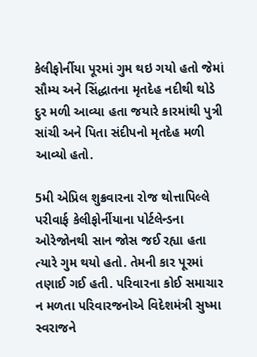કેલીફોર્નીયા પૂરમાં ગુમ થઇ ગયો હતો જેમાં સૌમ્ય અને સિંદ્ધાતના મૃતદેહ નદીથી થોડે દુર મળી આવ્યા હતા જયારે કારમાંથી પુત્રી સાંચી અને પિતા સંદીપનો મૃતદેહ મળી આવ્યો હતો.

5મી એપ્રિલ શુક્રવારના રોજ થોત્તાપિલ્લે પરીવાર્ફ કેલીફોર્નીયાના પોર્ટલેન્ડના ઓરેજોનથી સાન જોસ જઈ રહ્યા હતા ત્યારે ગુમ થયો હતો. તેમની કાર પૂરમાં તણાઈ ગઈ હતી. પરિવારના કોઈ સમાચાર ન મળતા પરિવારજનોએ વિદેશમંત્રી સુષ્મા સ્વરાજને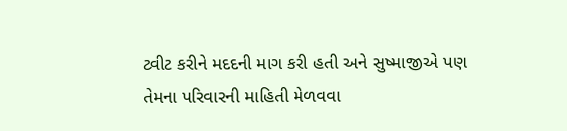ટ્વીટ કરીને મદદની માગ કરી હતી અને સુષ્માજીએ પણ તેમના પરિવારની માહિતી મેળવવા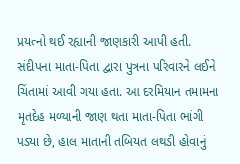પ્રયત્નો થઈ રહ્યાની જાણકારી આપી હતી.
સંદીપના માતા-પિતા દ્વારા પુત્રના પરિવારને લઈને ચિંતામાં આવી ગયા હતા. આ દરમિયાન તમામના મૃતદેહ મળ્યાની જાણ થતા માતા-પિતા ભાંગી પડ્યા છે, હાલ માતાની તબિયત લથડી હોવાનું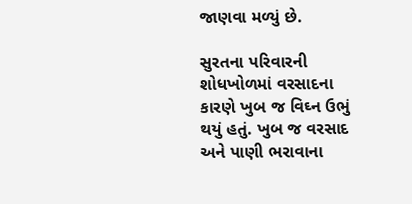જાણવા મળ્યું છે.

સુરતના પરિવારની શોધખોળમાં વરસાદના કારણે ખુબ જ વિઘ્ન ઉભું થયું હતું. ખુબ જ વરસાદ અને પાણી ભરાવાના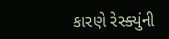કારણે રેસ્ક્યુંની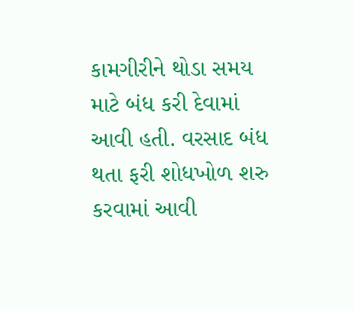કામગીરીને થોડા સમય માટે બંધ કરી દેવામાં આવી હતી. વરસાદ બંધ થતા ફરી શોધખોળ શરુ કરવામાં આવી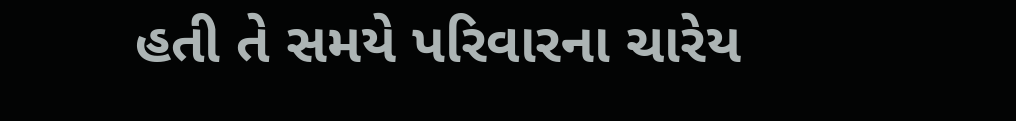હતી તે સમયે પરિવારના ચારેય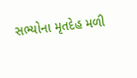સભ્યોના મૃતદેહ મળી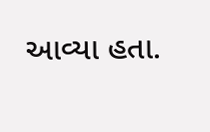આવ્યા હતા.